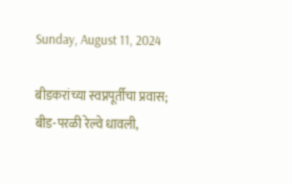Sunday, August 11, 2024

बीडकरांच्या स्वप्नपूर्तीचा प्रवास; बीड-परळी रेल्वे धावली,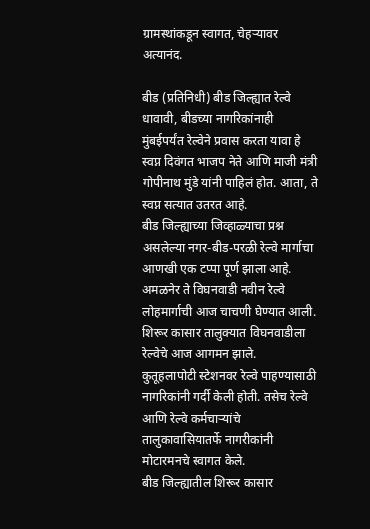ग्रामस्थांकडून स्वागत, चेहऱ्यावर अत्यानंद.

बीड (प्रतिनिधी) बीड जिल्ह्यात रेल्वे धावावी, बीडच्या नागरिकांनाही मुंबईपर्यंत रेल्वेने प्रवास करता यावा हे स्वप्न दिवंगत भाजप नेते आणि माजी मंत्री गोपीनाथ मुंडे यांनी पाहिलं होत. आता, ते स्वप्न सत्यात उतरत आहे.
बीड जिल्ह्याच्या जिव्हाळ्याचा प्रश्न असलेल्या नगर-बीड-परळी रेल्वे मार्गाचा आणखी एक टप्पा पूर्ण झाला आहे. अमळनेर ते विघनवाडी नवीन रेल्वे लोहमार्गाची आज चाचणी घेण्यात आली. शिरूर कासार तालुक्यात विघनवाडीला रेल्वेचे आज आगमन झाले.
कुतूहलापोटी स्टेशनवर रेल्वे पाहण्यासाठी नागरिकांनी गर्दी केली होती. तसेच रेल्वे आणि रेल्वे कर्मचाऱ्यांचे तालुकावासियातर्फे नागरीकांनी मोटारमनचे स्वागत केले.
बीड जिल्ह्यातील शिरूर कासार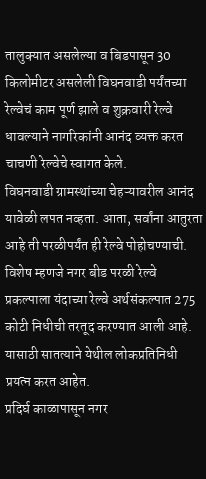तालुक्यात असलेल्या व बिडपासून 30 किलोमीटर असलेली विघनवाडी पर्यंतच्या रेल्वेचं काम पूर्ण झाले व शुक्रवारी रेल्वे धावल्याने नागरिकांनी आनंद व्यक्त करत चाचणी रेल्वेचे स्वागत केले.
विघनवाडी ग्रामस्थांच्या चेहऱ्यावरील आनंद यावेळी लपत नव्हता. आता, सर्वांना आतुरता आहे ती परळीपर्यंत ही रेल्वे पोहोचण्याची.
विशेष म्हणजे नगर बीड परळी रेल्वे प्रकल्पाला यंदाच्या रेल्वे अर्थसंकल्पात 275 कोटी निधीची तरतूद करण्यात आली आहे. यासाठी सातत्याने येथील लोकप्रतिनिधी प्रयत्न करत आहेत.
प्रदिर्घ काळापासून नगर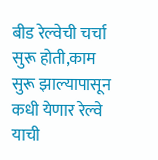बीड रेल्वेची चर्चा सुरू होती,काम सुरू झाल्यापासून कधी येणार रेल्वे याची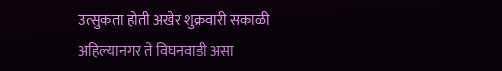उत्सुकता होती अखेर शुक्रवारी सकाळी अहिल्यानगर ते विघनवाडी असा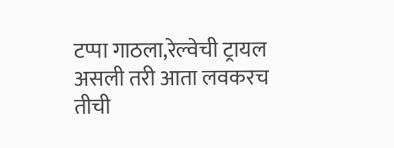टप्पा गाठला,रेल्वेची ट्रायल असली तरी आता लवकरच तीची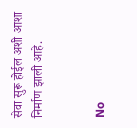सेवा सुरू होईल अशी आशा निर्माण झाली आहे.


No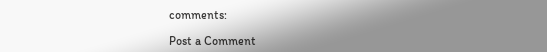comments:

Post a Comment